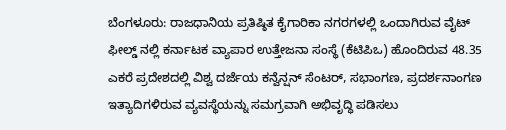ಬೆಂಗಳೂರು: ರಾಜಧಾನಿಯ ಪ್ರತಿಷ್ಠಿತ ಕೈಗಾರಿಕಾ ನಗರಗಳಲ್ಲಿ ಒಂದಾಗಿರುವ ವೈಟ್ ಫೀಲ್ಡ್ ನಲ್ಲಿ ಕರ್ನಾಟಕ ವ್ಯಾಪಾರ ಉತ್ತೇಜನಾ ಸಂಸ್ಥೆ (ಕೆಟಿಪಿಒ) ಹೊಂದಿರುವ 48.35 ಎಕರೆ ಪ್ರದೇಶದಲ್ಲಿ ವಿಶ್ವ ದರ್ಜೆಯ ಕನ್ವೆನ್ಷನ್ ಸೆಂಟರ್, ಸಭಾಂಗಣ, ಪ್ರದರ್ಶನಾಂಗಣ ಇತ್ಯಾದಿಗಳಿರುವ ವ್ಯವಸ್ಥೆಯನ್ನು ಸಮಗ್ರವಾಗಿ ಅಭಿವೃದ್ಧಿ ಪಡಿಸಲು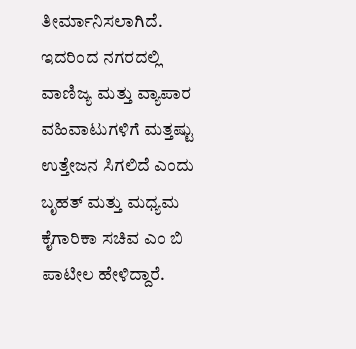ತೀರ್ಮಾನಿಸಲಾಗಿದೆ. ಇದರಿಂದ ನಗರದಲ್ಲಿ ವಾಣಿಜ್ಯ ಮತ್ತು ವ್ಯಾಪಾರ ವಹಿವಾಟುಗಳಿಗೆ ಮತ್ತಷ್ಟು ಉತ್ತೇಜನ ಸಿಗಲಿದೆ ಎಂದು ಬೃಹತ್ ಮತ್ತು ಮಧ್ಯಮ ಕೈಗಾರಿಕಾ ಸಚಿವ ಎಂ ಬಿ ಪಾಟೀಲ ಹೇಳಿದ್ದಾರೆ.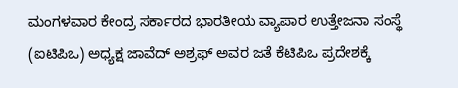ಮಂಗಳವಾರ ಕೇಂದ್ರ ಸರ್ಕಾರದ ಭಾರತೀಯ ವ್ಯಾಪಾರ ಉತ್ತೇಜನಾ ಸಂಸ್ಥೆ (ಐಟಿಪಿಒ) ಅಧ್ಯಕ್ಷ ಜಾವೆದ್ ಅಶ್ರಫ್ ಅವರ ಜತೆ ಕೆಟಿಪಿಒ ಪ್ರದೇಶಕ್ಕೆ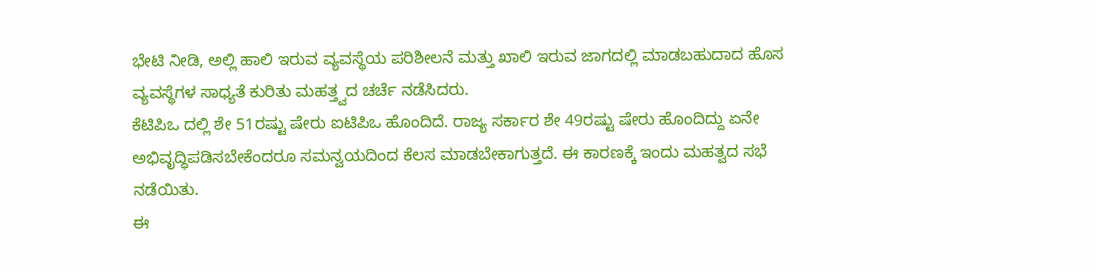ಭೇಟಿ ನೀಡಿ, ಅಲ್ಲಿ ಹಾಲಿ ಇರುವ ವ್ಯವಸ್ಥೆಯ ಪರಿಶೀಲನೆ ಮತ್ತು ಖಾಲಿ ಇರುವ ಜಾಗದಲ್ಲಿ ಮಾಡಬಹುದಾದ ಹೊಸ ವ್ಯವಸ್ಥೆಗಳ ಸಾಧ್ಯತೆ ಕುರಿತು ಮಹತ್ತ್ವದ ಚರ್ಚೆ ನಡೆಸಿದರು.
ಕೆಟಿಪಿಒ ದಲ್ಲಿ ಶೇ 51ರಷ್ಟು ಷೇರು ಐಟಿಪಿಒ ಹೊಂದಿದೆ. ರಾಜ್ಯ ಸರ್ಕಾರ ಶೇ 49ರಷ್ಟು ಷೇರು ಹೊಂದಿದ್ದು ಏನೇ ಅಭಿವೃದ್ಧಿಪಡಿಸಬೇಕೆಂದರೂ ಸಮನ್ವಯದಿಂದ ಕೆಲಸ ಮಾಡಬೇಕಾಗುತ್ತದೆ. ಈ ಕಾರಣಕ್ಕೆ ಇಂದು ಮಹತ್ವದ ಸಭೆ ನಡೆಯಿತು.
ಈ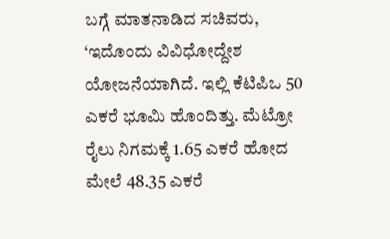ಬಗ್ಗೆ ಮಾತನಾಡಿದ ಸಚಿವರು, ‘ಇದೊಂದು ವಿವಿಧೋದ್ದೇಶ ಯೋಜನೆಯಾಗಿದೆ. ಇಲ್ಲಿ ಕೆಟಿಪಿಒ 50 ಎಕರೆ ಭೂಮಿ ಹೊಂದಿತ್ತು. ಮೆಟ್ರೋ ರೈಲು ನಿಗಮಕ್ಕೆ 1.65 ಎಕರೆ ಹೋದ ಮೇಲೆ 48.35 ಎಕರೆ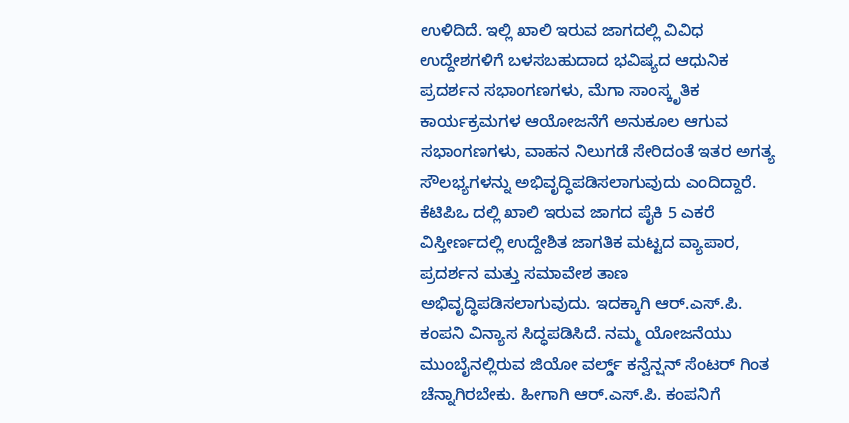ಉಳಿದಿದೆ. ಇಲ್ಲಿ ಖಾಲಿ ಇರುವ ಜಾಗದಲ್ಲಿ ವಿವಿಧ ಉದ್ದೇಶಗಳಿಗೆ ಬಳಸಬಹುದಾದ ಭವಿಷ್ಯದ ಆಧುನಿಕ ಪ್ರದರ್ಶನ ಸಭಾಂಗಣಗಳು, ಮೆಗಾ ಸಾಂಸ್ಕೃತಿಕ ಕಾರ್ಯಕ್ರಮಗಳ ಆಯೋಜನೆಗೆ ಅನುಕೂಲ ಆಗುವ ಸಭಾಂಗಣಗಳು, ವಾಹನ ನಿಲುಗಡೆ ಸೇರಿದಂತೆ ಇತರ ಅಗತ್ಯ ಸೌಲಭ್ಯಗಳನ್ನು ಅಭಿವೃದ್ಧಿಪಡಿಸಲಾಗುವುದು ಎಂದಿದ್ದಾರೆ.
ಕೆಟಿಪಿಒ ದಲ್ಲಿ ಖಾಲಿ ಇರುವ ಜಾಗದ ಪೈಕಿ 5 ಎಕರೆ ವಿಸ್ತೀರ್ಣದಲ್ಲಿ ಉದ್ದೇಶಿತ ಜಾಗತಿಕ ಮಟ್ಟದ ವ್ಯಾಪಾರ, ಪ್ರದರ್ಶನ ಮತ್ತು ಸಮಾವೇಶ ತಾಣ ಅಭಿವೃದ್ಧಿಪಡಿಸಲಾಗುವುದು. ಇದಕ್ಕಾಗಿ ಆರ್.ಎಸ್.ಪಿ. ಕಂಪನಿ ವಿನ್ಯಾಸ ಸಿದ್ಧಪಡಿಸಿದೆ. ನಮ್ಮ ಯೋಜನೆಯು ಮುಂಬೈನಲ್ಲಿರುವ ಜಿಯೋ ವರ್ಲ್ಡ್ ಕನ್ವೆನ್ಷನ್ ಸೆಂಟರ್ ಗಿಂತ ಚೆನ್ನಾಗಿರಬೇಕು. ಹೀಗಾಗಿ ಆರ್.ಎಸ್.ಪಿ. ಕಂಪನಿಗೆ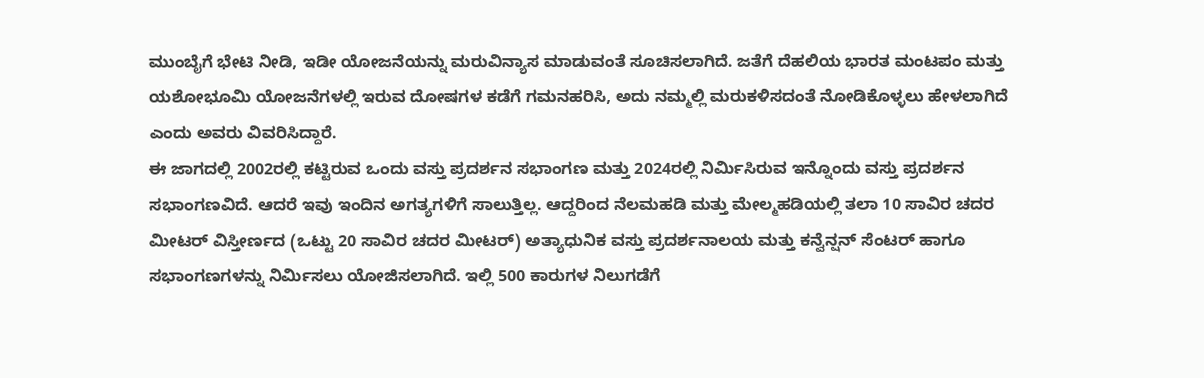ಮುಂಬೈಗೆ ಭೇಟಿ ನೀಡಿ, ಇಡೀ ಯೋಜನೆಯನ್ನು ಮರುವಿನ್ಯಾಸ ಮಾಡುವಂತೆ ಸೂಚಿಸಲಾಗಿದೆ. ಜತೆಗೆ ದೆಹಲಿಯ ಭಾರತ ಮಂಟಪಂ ಮತ್ತು ಯಶೋಭೂಮಿ ಯೋಜನೆಗಳಲ್ಲಿ ಇರುವ ದೋಷಗಳ ಕಡೆಗೆ ಗಮನಹರಿಸಿ, ಅದು ನಮ್ಮಲ್ಲಿ ಮರುಕಳಿಸದಂತೆ ನೋಡಿಕೊಳ್ಳಲು ಹೇಳಲಾಗಿದೆ ಎಂದು ಅವರು ವಿವರಿಸಿದ್ದಾರೆ.
ಈ ಜಾಗದಲ್ಲಿ 2002ರಲ್ಲಿ ಕಟ್ಟಿರುವ ಒಂದು ವಸ್ತು ಪ್ರದರ್ಶನ ಸಭಾಂಗಣ ಮತ್ತು 2024ರಲ್ಲಿ ನಿರ್ಮಿಸಿರುವ ಇನ್ನೊಂದು ವಸ್ತು ಪ್ರದರ್ಶನ ಸಭಾಂಗಣವಿದೆ. ಆದರೆ ಇವು ಇಂದಿನ ಅಗತ್ಯಗಳಿಗೆ ಸಾಲುತ್ತಿಲ್ಲ. ಆದ್ದರಿಂದ ನೆಲಮಹಡಿ ಮತ್ತು ಮೇಲ್ಮಹಡಿಯಲ್ಲಿ ತಲಾ 10 ಸಾವಿರ ಚದರ ಮೀಟರ್ ವಿಸ್ತೀರ್ಣದ (ಒಟ್ಟು 20 ಸಾವಿರ ಚದರ ಮೀಟರ್) ಅತ್ಯಾಧುನಿಕ ವಸ್ತು ಪ್ರದರ್ಶನಾಲಯ ಮತ್ತು ಕನ್ವೆನ್ಷನ್ ಸೆಂಟರ್ ಹಾಗೂ ಸಭಾಂಗಣಗಳನ್ನು ನಿರ್ಮಿಸಲು ಯೋಜಿಸಲಾಗಿದೆ. ಇಲ್ಲಿ 500 ಕಾರುಗಳ ನಿಲುಗಡೆಗೆ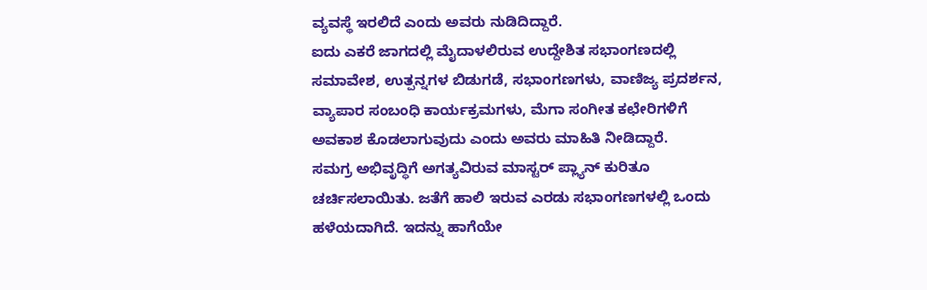ವ್ಯವಸ್ಥೆ ಇರಲಿದೆ ಎಂದು ಅವರು ನುಡಿದಿದ್ದಾರೆ.
ಐದು ಎಕರೆ ಜಾಗದಲ್ಲಿ ಮೈದಾಳಲಿರುವ ಉದ್ದೇಶಿತ ಸಭಾಂಗಣದಲ್ಲಿ ಸಮಾವೇಶ, ಉತ್ಪನ್ನಗಳ ಬಿಡುಗಡೆ, ಸಭಾಂಗಣಗಳು, ವಾಣಿಜ್ಯ ಪ್ರದರ್ಶನ, ವ್ಯಾಪಾರ ಸಂಬಂಧಿ ಕಾರ್ಯಕ್ರಮಗಳು, ಮೆಗಾ ಸಂಗೀತ ಕಛೇರಿಗಳಿಗೆ ಅವಕಾಶ ಕೊಡಲಾಗುವುದು ಎಂದು ಅವರು ಮಾಹಿತಿ ನೀಡಿದ್ದಾರೆ.
ಸಮಗ್ರ ಅಭಿವೃದ್ಧಿಗೆ ಅಗತ್ಯವಿರುವ ಮಾಸ್ಟರ್ ಪ್ಲ್ಯಾನ್ ಕುರಿತೂ ಚರ್ಚಿಸಲಾಯಿತು. ಜತೆಗೆ ಹಾಲಿ ಇರುವ ಎರಡು ಸಭಾಂಗಣಗಳಲ್ಲಿ ಒಂದು ಹಳೆಯದಾಗಿದೆ. ಇದನ್ನು ಹಾಗೆಯೇ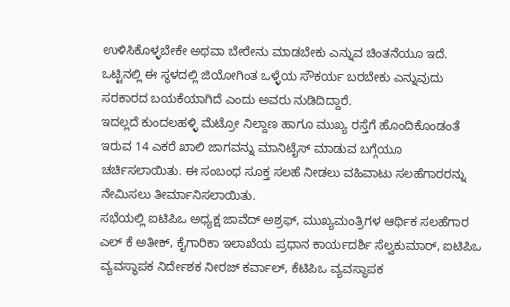ಉಳಿಸಿಕೊಳ್ಳಬೇಕೇ ಅಥವಾ ಬೇರೇನು ಮಾಡಬೇಕು ಎನ್ನುವ ಚಿಂತನೆಯೂ ಇದೆ. ಒಟ್ಟಿನಲ್ಲಿ ಈ ಸ್ಥಳದಲ್ಲಿ ಜಿಯೋಗಿಂತ ಒಳ್ಳೆಯ ಸೌಕರ್ಯ ಬರಬೇಕು ಎನ್ನುವುದು ಸರಕಾರದ ಬಯಕೆಯಾಗಿದೆ ಎಂದು ಅವರು ನುಡಿದಿದ್ದಾರೆ.
ಇದಲ್ಲದೆ ಕುಂದಲಹಳ್ಳಿ ಮೆಟ್ರೋ ನಿಲ್ದಾಣ ಹಾಗೂ ಮುಖ್ಯ ರಸ್ತೆಗೆ ಹೊಂದಿಕೊಂಡಂತೆ ಇರುವ 14 ಎಕರೆ ಖಾಲಿ ಜಾಗವನ್ನು ಮಾನಿಟೈಸ್ ಮಾಡುವ ಬಗ್ಗೆಯೂ ಚರ್ಚಿಸಲಾಯಿತು. ಈ ಸಂಬಂಧ ಸೂಕ್ತ ಸಲಹೆ ನೀಡಲು ವಹಿವಾಟು ಸಲಹೆಗಾರರನ್ನು ನೇಮಿಸಲು ತೀರ್ಮಾನಿಸಲಾಯಿತು.
ಸಭೆಯಲ್ಲಿ ಐಟಿಪಿಒ ಅಧ್ಯಕ್ಷ ಜಾವೆದ್ ಅಶ್ರಫ್, ಮುಖ್ಯಮಂತ್ರಿಗಳ ಆರ್ಥಿಕ ಸಲಹೆಗಾರ ಎಲ್ ಕೆ ಅತೀಕ್, ಕೈಗಾರಿಕಾ ಇಲಾಖೆಯ ಪ್ರಧಾನ ಕಾರ್ಯದರ್ಶಿ ಸೆಲ್ವಕುಮಾರ್, ಐಟಿಪಿಒ ವ್ಯವಸ್ಥಾಪಕ ನಿರ್ದೇಶಕ ನೀರಜ್ ಕರ್ವಾಲ್, ಕೆಟಿಪಿಒ ವ್ಯವಸ್ಥಾಪಕ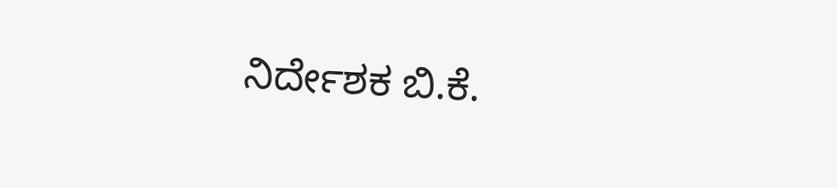ನಿರ್ದೇಶಕ ಬಿ.ಕೆ.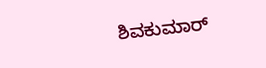ಶಿವಕುಮಾರ್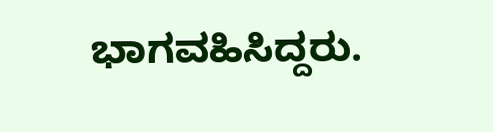ಭಾಗವಹಿಸಿದ್ದರು.